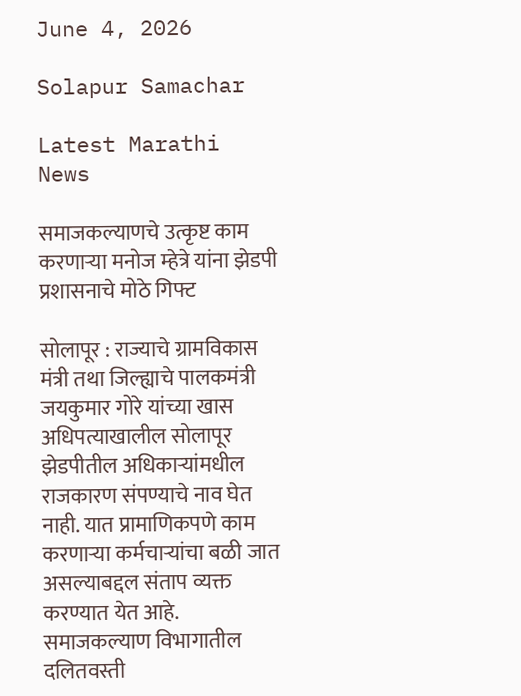June 4, 2026

Solapur Samachar

Latest Marathi News

समाजकल्याणचे उत्कृष्ट काम करणाऱ्या मनोज म्हेत्रे यांना झेडपी प्रशासनाचे मोठे गिफ्ट

सोलापूर : राज्याचे ग्रामविकास मंत्री तथा जिल्ह्याचे पालकमंत्री जयकुमार गोरे यांच्या खास अधिपत्याखालील सोलापूर झेडपीतील अधिकाऱ्यांमधील राजकारण संपण्याचे नाव घेत नाही. यात प्रामाणिकपणे काम करणाऱ्या कर्मचाऱ्यांचा बळी जात असल्याबद्दल संताप व्यक्त करण्यात येत आहे. समाजकल्याण विभागातील दलितवस्ती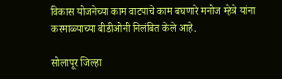विकास योजनेच्या काम वाटपाचे काम बघणारे मनोज म्हेत्रे यांना करमाळ्याच्या बीडीओनी निलंबित केले आहे.

सोलापूर जिल्हा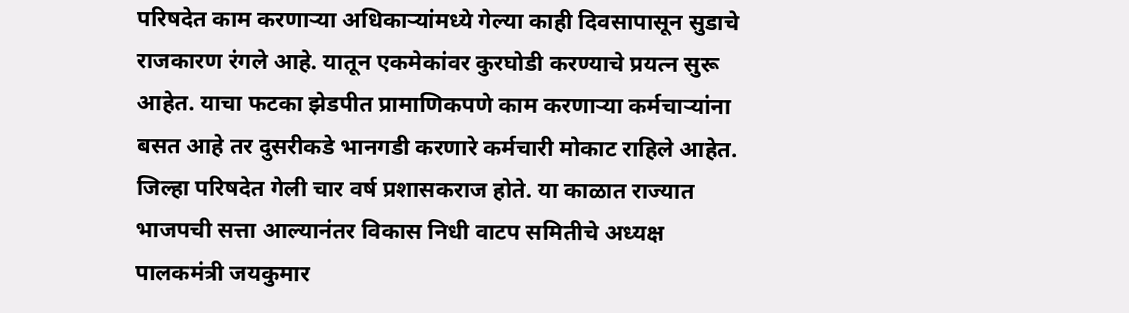परिषदेत काम करणाऱ्या अधिकाऱ्यांमध्ये गेल्या काही दिवसापासून सुडाचे राजकारण रंगले आहे. यातून एकमेकांवर कुरघोडी करण्याचे प्रयत्न सुरू आहेत. याचा फटका झेडपीत प्रामाणिकपणे काम करणाऱ्या कर्मचाऱ्यांना बसत आहे तर दुसरीकडे भानगडी करणारे कर्मचारी मोकाट राहिले आहेत. जिल्हा परिषदेत गेली चार वर्ष प्रशासकराज होते. या काळात राज्यात भाजपची सत्ता आल्यानंतर विकास निधी वाटप समितीचे अध्यक्ष पालकमंत्री जयकुमार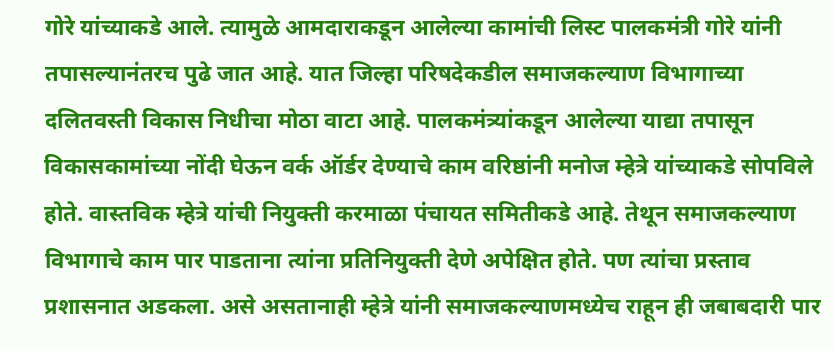गोरे यांच्याकडे आले. त्यामुळे आमदाराकडून आलेल्या कामांची लिस्ट पालकमंत्री गोरे यांनी तपासल्यानंतरच पुढे जात आहे. यात जिल्हा परिषदेकडील समाजकल्याण विभागाच्या दलितवस्ती विकास निधीचा मोठा वाटा आहे. पालकमंत्र्यांकडून आलेल्या याद्या तपासून विकासकामांच्या नोंदी घेऊन वर्क ऑर्डर देण्याचे काम वरिष्ठांनी मनोज म्हेत्रे यांच्याकडे सोपविले होते. वास्तविक म्हेत्रे यांची नियुक्ती करमाळा पंचायत समितीकडे आहे. तेथून समाजकल्याण विभागाचे काम पार पाडताना त्यांना प्रतिनियुक्ती देणे अपेक्षित होते. पण त्यांचा प्रस्ताव प्रशासनात अडकला. असे असतानाही म्हेत्रे यांनी समाजकल्याणमध्येच राहून ही जबाबदारी पार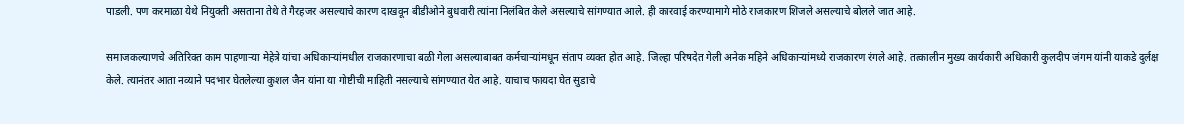पाडली. पण करमाळा येथे नियुक्ती असताना तेथे ते गैरहजर असल्याचे कारण दाखवून बीडीओने बुधवारी त्यांना निलंबित केले असल्याचे सांगण्यात आले. ही कारवाई करण्यामागे मोठे राजकारण शिजले असल्याचे बोलले जात आहे.

समाजकल्याणचे अतिरिक्त काम पाहणाऱ्या मेहेत्रे यांचा अधिकाऱ्यांमधील राजकारणाचा बळी गेला असल्याबाबत कर्मचाऱ्यांमधून संताप व्यक्त होत आहे. जिल्हा परिषदेत गेली अनेक महिने अधिकाऱ्यांमध्ये राजकारण रंगले आहे. तत्कालीन मुख्य कार्यकारी अधिकारी कुलदीप जंगम यांनी याकडे दुर्लक्ष केले. त्यानंतर आता नव्याने पदभार घेतलेल्या कुशल जैन यांना या गोष्टीची माहिती नसल्याचे सांगण्यात येत आहे. याचाच फायदा घेत सुडाचे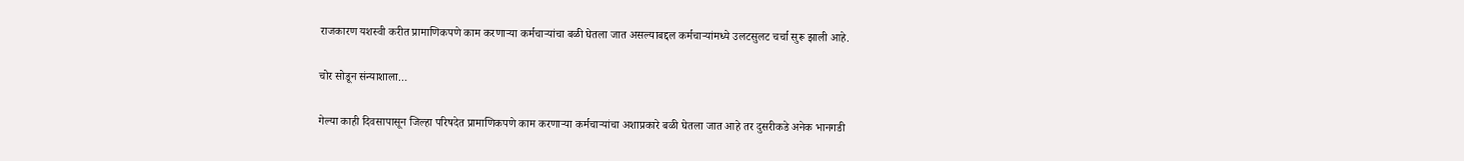राजकारण यशस्वी करीत प्रामाणिकपणे काम करणाऱ्या कर्मचाऱ्यांचा बळी घेतला जात असल्याबद्दल कर्मचाऱ्यांमध्ये उलटसुलट चर्चा सुरू झाली आहे.

चोर सोडून संन्याशाला…

गेल्या काही दिवसापासून जिल्हा परिषदेत प्रामाणिकपणे काम करणाऱ्या कर्मचाऱ्यांचा अशाप्रकारे बळी घेतला जात आहे तर दुसरीकडे अनेक भानगडी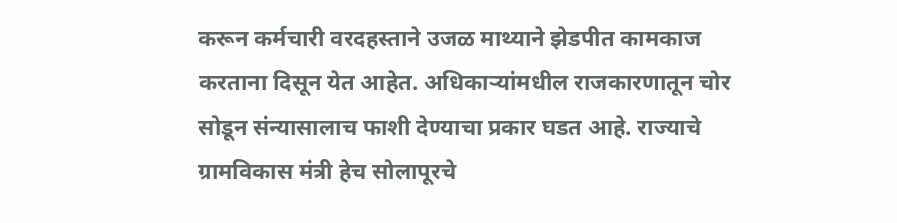करून कर्मचारी वरदहस्ताने उजळ माथ्याने झेडपीत कामकाज करताना दिसून येत आहेत. अधिकाऱ्यांमधील राजकारणातून चोर सोडून संन्यासालाच फाशी देण्याचा प्रकार घडत आहे. राज्याचे ग्रामविकास मंत्री हेच सोलापूरचे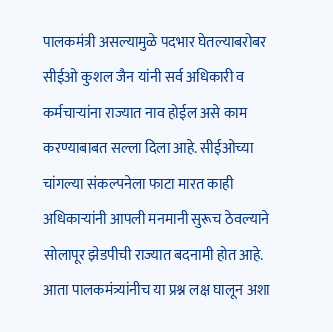पालकमंत्री असल्यामुळे पदभार घेतल्याबरोबर सीईओ कुशल जैन यांनी सर्व अधिकारी व कर्मचाऱ्यांना राज्यात नाव होईल असे काम करण्याबाबत सल्ला दिला आहे. सीईओच्या चांगल्या संकल्पनेला फाटा मारत काही अधिकाऱ्यांनी आपली मनमानी सुरूच ठेवल्याने सोलापूर झेडपीची राज्यात बदनामी होत आहे. आता पालकमंत्र्यांनीच या प्रश्न लक्ष घालून अशा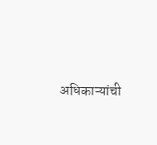अधिकाऱ्यांची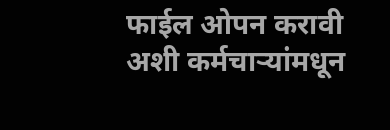फाईल ओपन करावी अशी कर्मचाऱ्यांमधून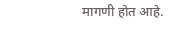मागणी होत आहे.